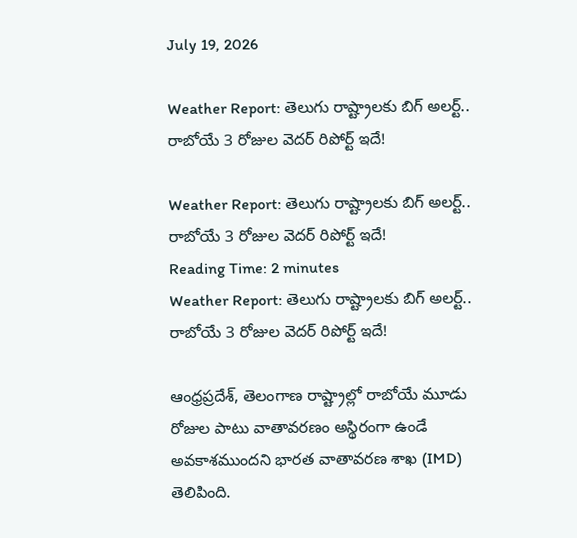July 19, 2026

Weather Report: తెలుగు రాష్ట్రాలకు బిగ్ అలర్ట్.. రాబోయే 3 రోజుల వెదర్ రిపోర్ట్ ఇదే!

Weather Report: తెలుగు రాష్ట్రాలకు బిగ్ అలర్ట్.. రాబోయే 3 రోజుల వెదర్ రిపోర్ట్ ఇదే!
Reading Time: 2 minutes
Weather Report: తెలుగు రాష్ట్రాలకు బిగ్ అలర్ట్.. రాబోయే 3 రోజుల వెదర్ రిపోర్ట్ ఇదే!

ఆంధ్రప్రదేశ్, తెలంగాణ రాష్ట్రాల్లో రాబోయే మూడు రోజుల పాటు వాతావరణం అస్థిరంగా ఉండే అవకాశముందని భారత వాతావరణ శాఖ (IMD) తెలిపింది.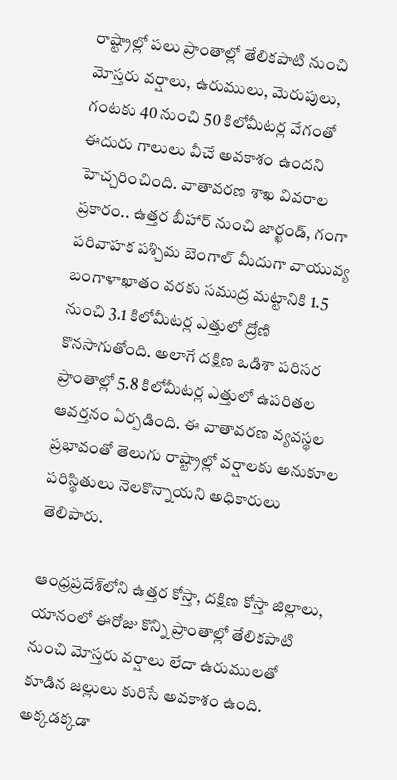రాష్ట్రాల్లో పలు ప్రాంతాల్లో తేలికపాటి నుంచి మోస్తరు వర్షాలు, ఉరుములు, మెరుపులు, గంటకు 40 నుంచి 50 కిలోమీటర్ల వేగంతో ఈదురు గాలులు వీచే అవకాశం ఉందని హెచ్చరించింది. వాతావరణ శాఖ వివరాల ప్రకారం.. ఉత్తర బీహార్ నుంచి జార్ఖండ్, గంగా పరివాహక పశ్చిమ బెంగాల్ మీదుగా వాయువ్య బంగాళాఖాతం వరకు సముద్ర మట్టానికి 1.5 నుంచి 3.1 కిలోమీటర్ల ఎత్తులో ద్రోణి కొనసాగుతోంది. అలాగే దక్షిణ ఒడిశా పరిసర ప్రాంతాల్లో 5.8 కిలోమీటర్ల ఎత్తులో ఉపరితల ఆవర్తనం ఏర్పడింది. ఈ వాతావరణ వ్యవస్థల ప్రభావంతో తెలుగు రాష్ట్రాల్లో వర్షాలకు అనుకూల పరిస్థితులు నెలకొన్నాయని అధికారులు తెలిపారు.

ఆంధ్రప్రదేశ్‌లోని ఉత్తర కోస్తా, దక్షిణ కోస్తా జిల్లాలు, యానంలో ఈరోజు కొన్ని ప్రాంతాల్లో తేలికపాటి నుంచి మోస్తరు వర్షాలు లేదా ఉరుములతో కూడిన జల్లులు కురిసే అవకాశం ఉంది. అక్కడక్కడా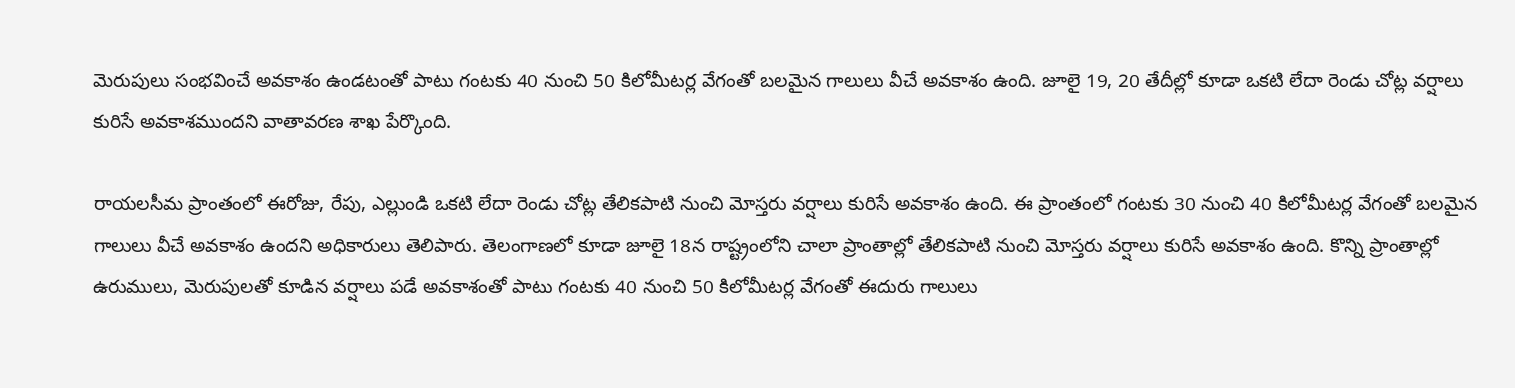మెరుపులు సంభవించే అవకాశం ఉండటంతో పాటు గంటకు 40 నుంచి 50 కిలోమీటర్ల వేగంతో బలమైన గాలులు వీచే అవకాశం ఉంది. జూలై 19, 20 తేదీల్లో కూడా ఒకటి లేదా రెండు చోట్ల వర్షాలు కురిసే అవకాశముందని వాతావరణ శాఖ పేర్కొంది.

రాయలసీమ ప్రాంతంలో ఈరోజు, రేపు, ఎల్లుండి ఒకటి లేదా రెండు చోట్ల తేలికపాటి నుంచి మోస్తరు వర్షాలు కురిసే అవకాశం ఉంది. ఈ ప్రాంతంలో గంటకు 30 నుంచి 40 కిలోమీటర్ల వేగంతో బలమైన గాలులు వీచే అవకాశం ఉందని అధికారులు తెలిపారు. తెలంగాణలో కూడా జూలై 18న రాష్ట్రంలోని చాలా ప్రాంతాల్లో తేలికపాటి నుంచి మోస్తరు వర్షాలు కురిసే అవకాశం ఉంది. కొన్ని ప్రాంతాల్లో ఉరుములు, మెరుపులతో కూడిన వర్షాలు పడే అవకాశంతో పాటు గంటకు 40 నుంచి 50 కిలోమీటర్ల వేగంతో ఈదురు గాలులు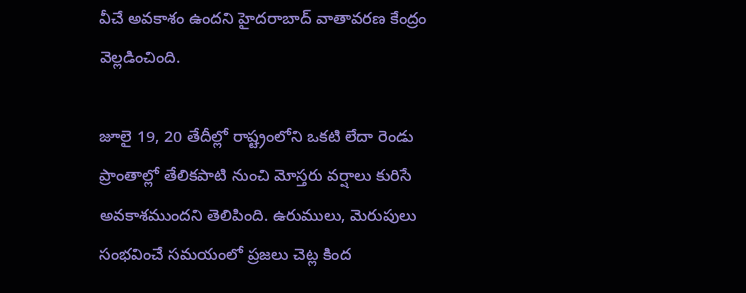వీచే అవకాశం ఉందని హైదరాబాద్ వాతావరణ కేంద్రం వెల్లడించింది.

జూలై 19, 20 తేదీల్లో రాష్ట్రంలోని ఒకటి లేదా రెండు ప్రాంతాల్లో తేలికపాటి నుంచి మోస్తరు వర్షాలు కురిసే అవకాశముందని తెలిపింది. ఉరుములు, మెరుపులు సంభవించే సమయంలో ప్రజలు చెట్ల కింద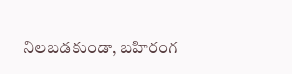నిలబడకుండా, బహిరంగ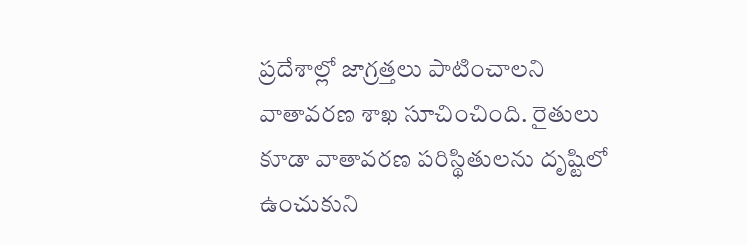ప్రదేశాల్లో జాగ్రత్తలు పాటించాలని వాతావరణ శాఖ సూచించింది. రైతులు కూడా వాతావరణ పరిస్థితులను దృష్టిలో ఉంచుకుని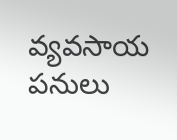వ్యవసాయ పనులు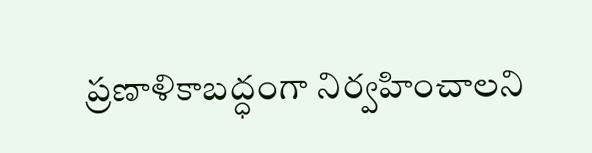ప్రణాళికాబద్ధంగా నిర్వహించాలని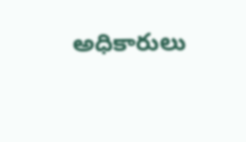అధికారులు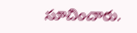సూచించారు.